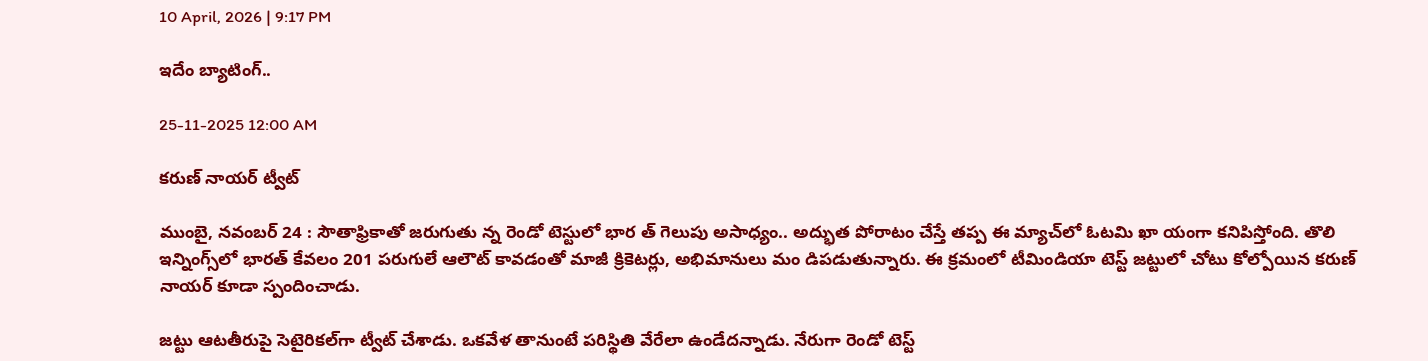10 April, 2026 | 9:17 PM

ఇదేం బ్యాటింగ్..

25-11-2025 12:00 AM

కరుణ్ నాయర్ ట్వీట్

ముంబై, నవంబర్ 24 : సౌతాఫ్రికాతో జరుగుతు న్న రెండో టెస్టులో భార త్ గెలుపు అసాధ్యం.. అద్భుత పోరాటం చేస్తే తప్ప ఈ మ్యాచ్‌లో ఓటమి ఖా యంగా కనిపిస్తోంది. తొలి ఇన్నింగ్స్‌లో భారత్ కేవలం 201 పరుగులే ఆలౌట్ కావడంతో మాజీ క్రికెటర్లు, అభిమానులు మం డిపడుతున్నారు. ఈ క్రమంలో టీమిండియా టెస్ట్ జట్టులో చోటు కోల్పోయిన కరుణ్ నాయర్ కూడా స్పందించాడు.

జట్టు ఆటతీరుపై సెటైరికల్‌గా ట్వీట్ చేశాడు. ఒకవేళ తానుంటే పరిస్థితి వేరేలా ఉండేదన్నాడు. నేరుగా రెండో టెస్ట్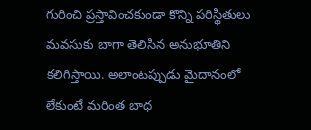గురించి ప్రస్తావించకుండా కొన్ని పరిస్థితులు మవసుకు బాగా తెలిసిన అనుభూతిని కలిగిస్తాయి. అలాంటప్పుడు మైదానంలో లేకుంటే మరింత బాధ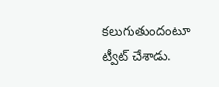కలుగుతుందంటూ ట్వీట్ చేశాడు.